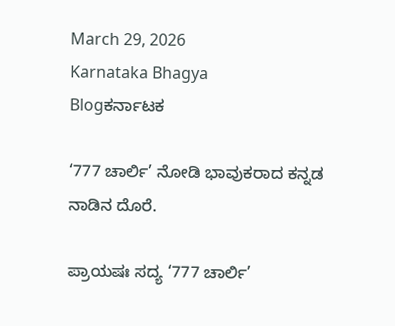March 29, 2026
Karnataka Bhagya
Blogಕರ್ನಾಟಕ

‘777 ಚಾರ್ಲಿ’ ನೋಡಿ ಭಾವುಕರಾದ ಕನ್ನಡ ನಾಡಿನ ದೊರೆ.

ಪ್ರಾಯಷಃ ಸದ್ಯ ‘777 ಚಾರ್ಲಿ’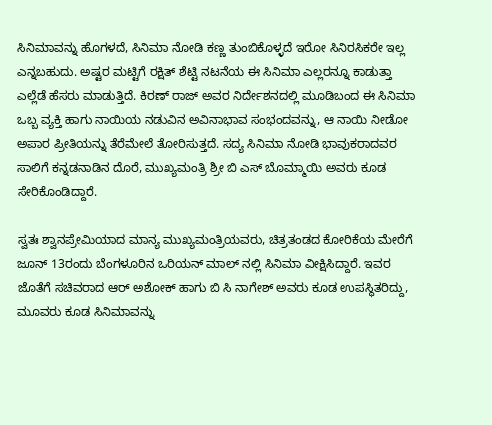ಸಿನಿಮಾವನ್ನು ಹೊಗಳದೆ, ಸಿನಿಮಾ ನೋಡಿ ಕಣ್ಣ ತುಂಬಿಕೊಳ್ಳದೆ ಇರೋ ಸಿನಿರಸಿಕರೇ ಇಲ್ಲ ಎನ್ನಬಹುದು. ಅಷ್ಟರ ಮಟ್ಟಿಗೆ ರಕ್ಷಿತ್ ಶೆಟ್ಟಿ ನಟನೆಯ ಈ ಸಿನಿಮಾ ಎಲ್ಲರನ್ನೂ ಕಾಡುತ್ತಾ ಎಲ್ಲೆಡೆ ಹೆಸರು ಮಾಡುತ್ತಿದೆ. ಕಿರಣ್ ರಾಜ್ ಅವರ ನಿರ್ದೇಶನದಲ್ಲಿ ಮೂಡಿಬಂದ ಈ ಸಿನಿಮಾ ಒಬ್ಬ ವ್ಯಕ್ತಿ ಹಾಗು ನಾಯಿಯ ನಡುವಿನ ಅವಿನಾಭಾವ ಸಂಭಂದವನ್ನು, ಆ ನಾಯಿ ನೀಡೋ ಅಪಾರ ಪ್ರೀತಿಯನ್ನು ತೆರೆಮೇಲೆ ತೋರಿಸುತ್ತದೆ. ಸದ್ಯ ಸಿನಿಮಾ ನೋಡಿ ಭಾವುಕರಾದವರ ಸಾಲಿಗೆ ಕನ್ನಡನಾಡಿನ ದೊರೆ, ಮುಖ್ಯಮಂತ್ರಿ ಶ್ರೀ ಬಿ ಎಸ್ ಬೊಮ್ಮಾಯಿ ಅವರು ಕೂಡ ಸೇರಿಕೊಂಡಿದ್ದಾರೆ.

ಸ್ವತಃ ಶ್ವಾನಪ್ರೇಮಿಯಾದ ಮಾನ್ಯ ಮುಖ್ಯಮಂತ್ರಿಯವರು, ಚಿತ್ರತಂಡದ ಕೋರಿಕೆಯ ಮೇರೆಗೆ ಜೂನ್ 13ರಂದು ಬೆಂಗಳೂರಿನ ಒರಿಯನ್ ಮಾಲ್ ನಲ್ಲಿ ಸಿನಿಮಾ ವೀಕ್ಷಿಸಿದ್ದಾರೆ. ಇವರ ಜೊತೆಗೆ ಸಚಿವರಾದ ಆರ್ ಅಶೋಕ್ ಹಾಗು ಬಿ ಸಿ ನಾಗೇಶ್ ಅವರು ಕೂಡ ಉಪಸ್ಥಿತರಿದ್ದು, ಮೂವರು ಕೂಡ ಸಿನಿಮಾವನ್ನು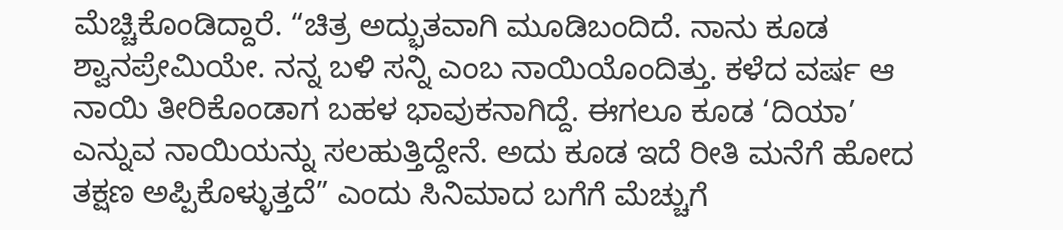ಮೆಚ್ಚಿಕೊಂಡಿದ್ದಾರೆ. “ಚಿತ್ರ ಅದ್ಭುತವಾಗಿ ಮೂಡಿಬಂದಿದೆ. ನಾನು ಕೂಡ ಶ್ವಾನಪ್ರೇಮಿಯೇ. ನನ್ನ ಬಳಿ ಸನ್ನಿ ಎಂಬ ನಾಯಿಯೊಂದಿತ್ತು. ಕಳೆದ ವರ್ಷ ಆ ನಾಯಿ ತೀರಿಕೊಂಡಾಗ ಬಹಳ ಭಾವುಕನಾಗಿದ್ದೆ. ಈಗಲೂ ಕೂಡ ‘ದಿಯಾ’ ಎನ್ನುವ ನಾಯಿಯನ್ನು ಸಲಹುತ್ತಿದ್ದೇನೆ. ಅದು ಕೂಡ ಇದೆ ರೀತಿ ಮನೆಗೆ ಹೋದ ತಕ್ಷಣ ಅಪ್ಪಿಕೊಳ್ಳುತ್ತದೆ” ಎಂದು ಸಿನಿಮಾದ ಬಗೆಗೆ ಮೆಚ್ಚುಗೆ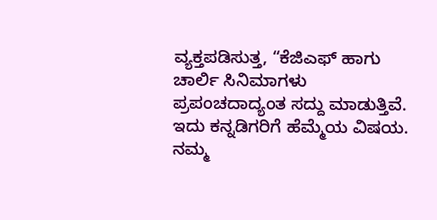ವ್ಯಕ್ತಪಡಿಸುತ್ತ, “ಕೆಜಿಎಫ್ ಹಾಗು ಚಾರ್ಲಿ ಸಿನಿಮಾಗಳು ಪ್ರಪಂಚದಾದ್ಯಂತ ಸದ್ದು ಮಾಡುತ್ತಿವೆ. ಇದು ಕನ್ನಡಿಗರಿಗೆ ಹೆಮ್ಮೆಯ ವಿಷಯ. ನಮ್ಮ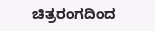ಚಿತ್ರರಂಗದಿಂದ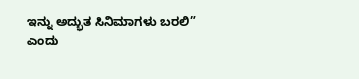ಇನ್ನು ಅದ್ಭುತ ಸಿನಿಮಾಗಳು ಬರಲಿ” ಎಂದು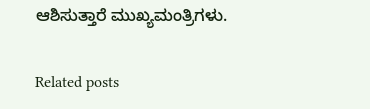ಆಶಿಸುತ್ತಾರೆ ಮುಖ್ಯಮಂತ್ರಿಗಳು.

Related posts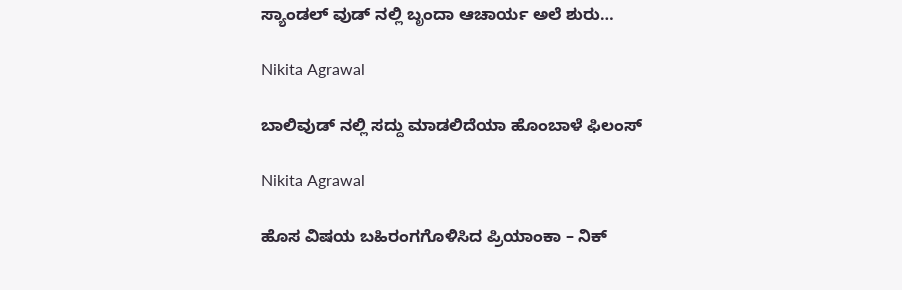ಸ್ಯಾಂಡಲ್ ವುಡ್ ನಲ್ಲಿ ಬೃಂದಾ ಆಚಾರ್ಯ ಅಲೆ ಶುರು…

Nikita Agrawal

ಬಾಲಿವುಡ್ ನಲ್ಲಿ ಸದ್ದು ಮಾಡಲಿದೆಯಾ ಹೊಂಬಾಳೆ ಫಿಲಂಸ್

Nikita Agrawal

ಹೊಸ ವಿಷಯ ಬಹಿರಂಗಗೊಳಿಸಿದ ಪ್ರಿಯಾಂಕಾ – ನಿಕ್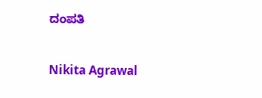ದಂಪತಿ

Nikita Agrawal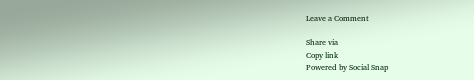Leave a Comment

Share via
Copy link
Powered by Social Snap